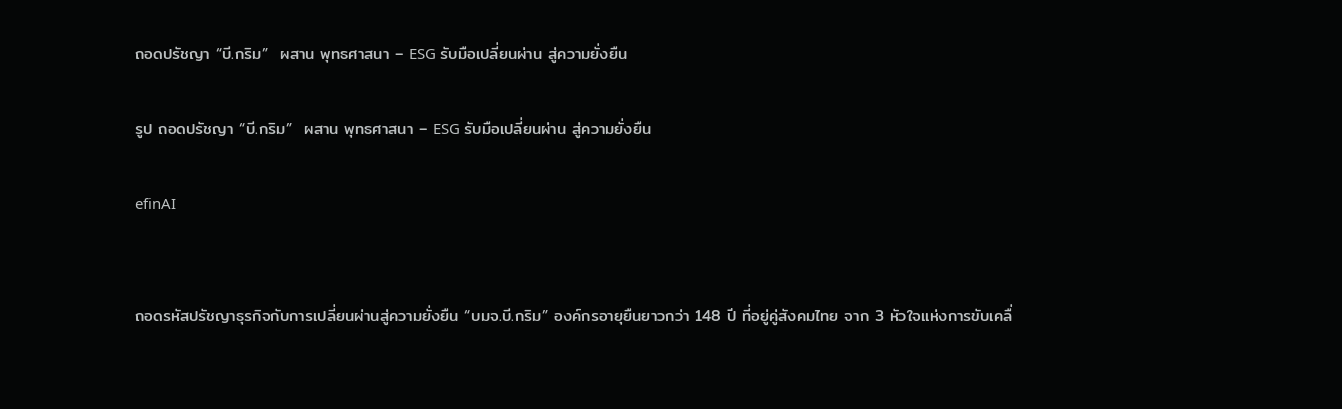ถอดปรัชญา “บี.กริม”  ผสาน พุทธศาสนา – ESG รับมือเปลี่ยนผ่าน สู่ความยั่งยืน

รูป ถอดปรัชญา “บี.กริม”  ผสาน พุทธศาสนา – ESG รับมือเปลี่ยนผ่าน สู่ความยั่งยืน

efinAI


ถอดรหัสปรัชญาธุรกิจกับการเปลี่ยนผ่านสู่ความยั่งยืน “บมจ.บี.กริม” องค์กรอายุยืนยาวกว่า 148 ปี ที่อยู่คู่สังคมไทย จาก 3 หัวใจแห่งการขับเคลื่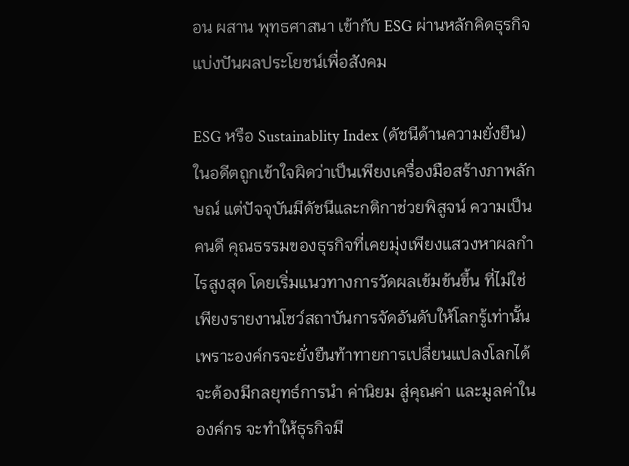อน ผสาน พุทธศาสนา เข้ากับ ESG ผ่านหลักคิดธุรกิจแบ่งปันผลประโยชน์เพื่อสังคม

ESG หรือ Sustainablity Index (ดัชนีด้านความยั่งยืน) ในอดีตถูกเข้าใจผิดว่าเป็นเพียงเครื่องมือสร้างภาพลักษณ์ แต่ปัจจุบันมีดัชนีและกติกาช่วยพิสูจน์ ความเป็นคนดี คุณธรรมของธุรกิจที่เคยมุ่งเพียงแสวงหาผลกำไรสูงสุด โดยเริ่มแนวทางการวัดผลเข้มข้นขึ้น ที่ไม่ใช่เพียงรายงานโชว์สถาบันการจัดอันดับให้โลกรู้เท่านั้น เพราะองค์กรจะยั่งยืนท้าทายการเปลี่ยนแปลงโลกได้ จะต้องมีกลยุทธ์การนำ ค่านิยม สู่คุณค่า และมูลค่าในองค์กร จะทำให้ธุรกิจมี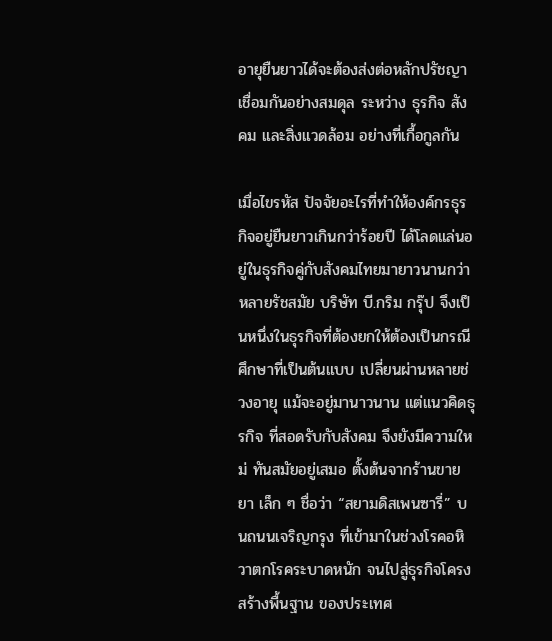อายุยืนยาวได้จะต้องส่งต่อหลักปรัชญาเชื่อมกันอย่างสมดุล ระหว่าง ธุรกิจ สังคม และสิ่งแวดล้อม อย่างที่เกื้อกูลกัน

เมื่อไขรหัส ปัจจัยอะไรที่ทำให้องค์กรธุรกิจอยู่ยืนยาวเกินกว่าร้อยปี ได้โลดแล่นอยู่ในธุรกิจคู่กับสังคมไทยมายาวนานกว่าหลายรัชสมัย บริษัท บี.กริม กรุ๊ป จึงเป็นหนึ่งในธุรกิจที่ต้องยกให้ต้องเป็นกรณีศึกษาที่เป็นต้นแบบ เปลี่ยนผ่านหลายช่วงอายุ แม้จะอยู่มานาวนาน แต่แนวคิดธุรกิจ ที่สอดรับกับสังคม จึงยังมีความใหม่ ทันสมัยอยู่เสมอ ตั้งต้นจากร้านขายยา เล็ก ๆ ชื่อว่า “สยามดิสเพนซารี่” บนถนนเจริญกรุง ที่เข้ามาในช่วงโรคอหิวาตกโรคระบาดหนัก จนไปสู่ธุรกิจโครงสร้างพื้นฐาน ของประเทศ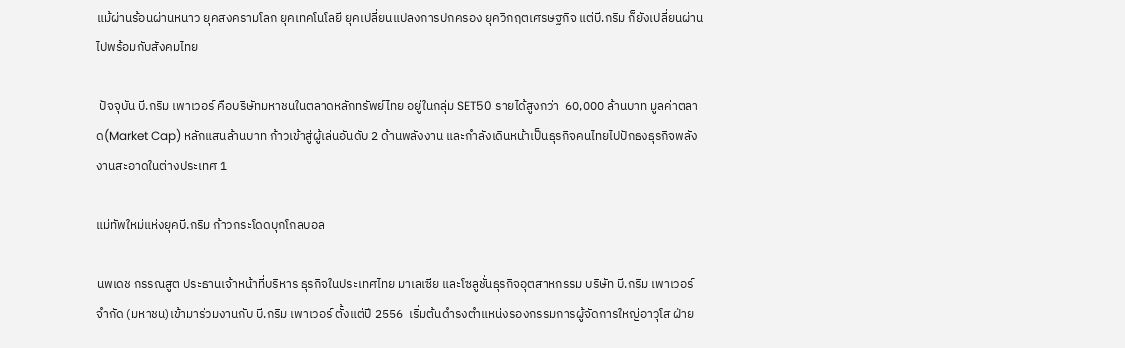แม้ผ่านร้อนผ่านหนาว ยุคสงครามโลก ยุคเทคโนโลยี ยุคเปลี่ยนแปลงการปกครอง ยุควิกฤตเศรษฐกิจ แต่บี.กริม ก็ยังเปลี่ยนผ่านไปพร้อมกับสังคมไทย

 ปัจจุบัน บี.กริม เพาเวอร์ คือบริษัทมหาชนในตลาดหลักทรัพย์ไทย อยู่ในกลุ่ม SET50 รายได้สูงกว่า  60,000 ล้านบาท มูลค่าตลาด(Market Cap) หลักแสนล้านบาท ก้าวเข้าสู่ผู้เล่นอันดับ 2 ด้านพลังงาน และกำลังเดินหน้าเป็นธุรกิจคนไทยไปปักธงธุรกิจพลังงานสะอาดในต่างประเทศ 1

แม่ทัพใหม่แห่งยุคบี.กริม ก้าวกระโดดบุกโกลบอล

นพเดช กรรณสูต ประธานเจ้าหน้าที่บริหาร ธุรกิจในประเทศไทย มาเลเซีย และโซลูชั่นธุรกิจอุตสาหกรรม บริษัท บี.กริม เพาเวอร์ จำกัด (มหาชน)เข้ามาร่วมงานกับ บี.กริม เพาเวอร์ ตั้งแต่ปี 2556  เริ่มต้นดำรงตำแหน่งรองกรรมการผู้จัดการใหญ่อาวุโส ฝ่าย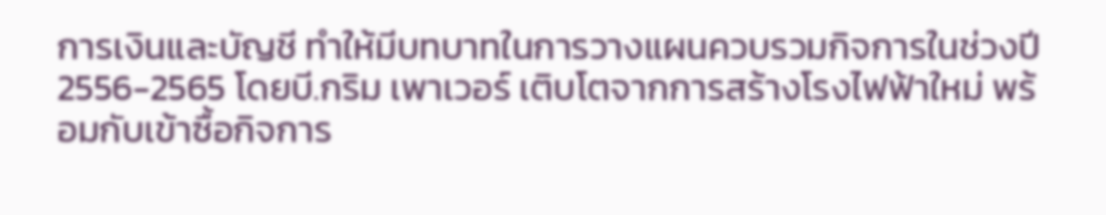การเงินและบัญชี ทำให้มีบทบาทในการวางแผนควบรวมกิจการในช่วงปี 2556-2565 โดยบี.กริม เพาเวอร์ เติบโตจากการสร้างโรงไฟฟ้าใหม่ พร้อมกับเข้าซื้อกิจการ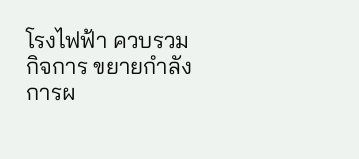โรงไฟฟ้า ควบรวมกิจการ ขยายกำลังการผ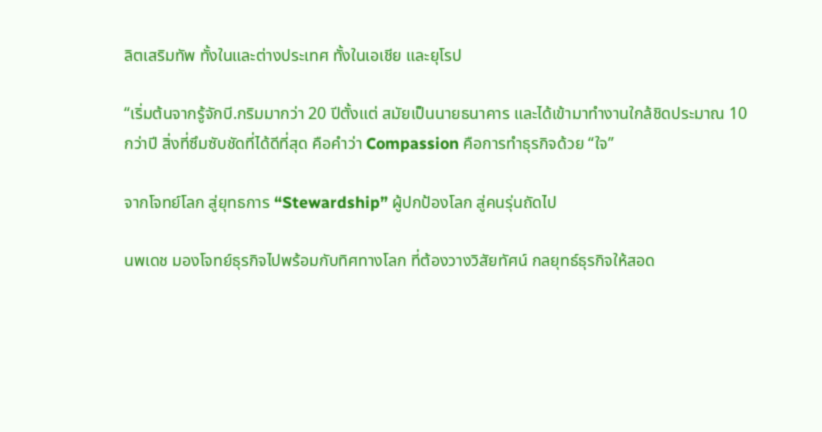ลิตเสริมทัพ ทั้งในและต่างประเทศ ทั้งในเอเชีย และยุโรป

“เริ่มต้นจากรู้จักบี.กริมมากว่า 20 ปีตั้งแต่ สมัยเป็นนายธนาคาร และได้เข้ามาทำงานใกล้ชิดประมาณ 10 กว่าปี สิ่งที่ซึมซับชัดที่ได้ดีที่สุด คือคำว่า Compassion คือการทำธุรกิจด้วย “ใจ”

จากโจทย์โลก สู่ยุทธการ “Stewardship” ผู้ปกป้องโลก สู่คนรุ่นถัดไป

นพเดช มองโจทย์ธุรกิจไปพร้อมกับทิศทางโลก ที่ต้องวางวิสัยทัศน์ กลยุทธ์ธุรกิจให้สอด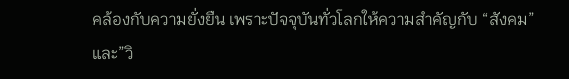คล้องกับความยั่งยืน เพราะปัจจุบันทั่วโลกให้ความสำคัญกับ “สังคม” และ”วิ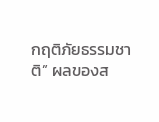กฤติภัยธรรมชาติ” ผลของส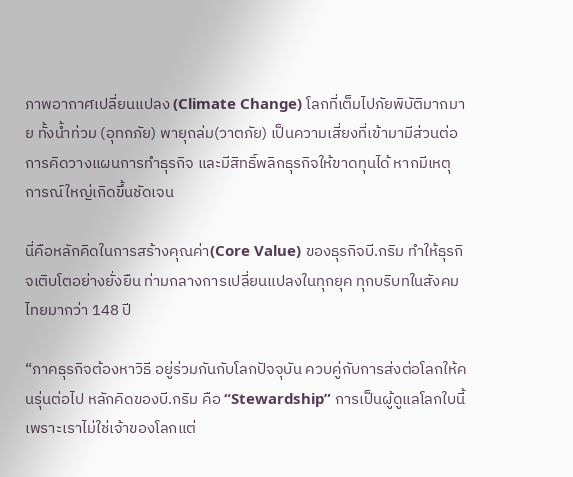ภาพอากาศเปลี่ยนแปลง (Climate Change) โลกที่เต็มไปภัยพิบัติมากมาย ทั้งน้ำท่วม (อุทกภัย) พายุถล่ม(วาตภัย) เป็นความเสี่ยงที่เข้ามามีส่วนต่อการคิดวางแผนการทำธุรกิจ และมีสิทธิ์พลิกธุรกิจให้ขาดทุนได้ หากมีเหตุการณ์ใหญ่เกิดขึ้นชัดเจน

นี่คือหลักคิดในการสร้างคุณค่า(Core Value) ของธุรกิจบี.กริม ทำให้ธุรกิจเติบโตอย่างยั่งยืน ท่ามกลางการเปลี่ยนแปลงในทุกยุค ทุกบริบทในสังคมไทยมากว่า 148 ปี

“ภาคธุรกิจต้องหาวิธี อยู่ร่วมกันกับโลกปัจจุบัน ควบคู่กับการส่งต่อโลกให้คนรุ่นต่อไป หลักคิดของบี.กริม คือ “Stewardship” การเป็นผู้ดูแลโลกใบนี้ เพราะเราไม่ใช่เจ้าของโลกแต่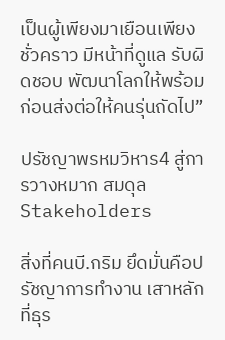เป็นผู้เพียงมาเยือนเพียงชั่วคราว มีหน้าที่ดูแล รับผิดชอบ พัฒนาโลกให้พร้อมก่อนส่งต่อให้คนรุ่นถัดไป”

ปรัชญาพรหมวิหาร4 สู่การวางหมาก สมดุล Stakeholders

สิ่งที่คนบี.กริม ยึดมั่นคือปรัชญาการทำงาน เสาหลักที่ธุร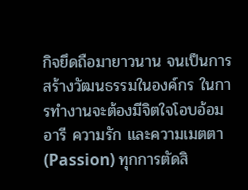กิจยึดถือมายาวนาน จนเป็นการสร้างวัฒนธรรมในองค์กร ในการทำงานจะต้องมีจิตใจโอบอ้อมอารี ความรัก และความเมตตา (Passion) ทุกการตัดสิ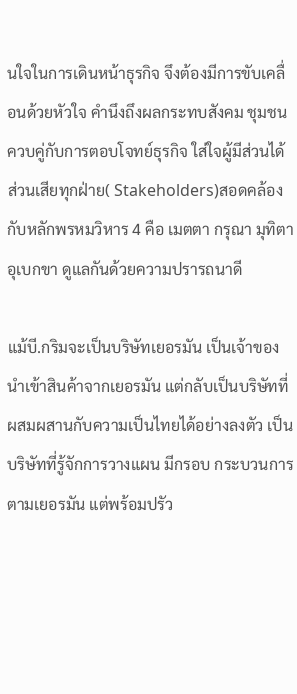นใจในการเดินหน้าธุรกิจ จึงต้องมีการขับเคลื่อนด้วยหัวใจ คำนึงถึงผลกระทบสังคม ชุมชน ควบคู่กับการตอบโจทย์ธุรกิจ ใส่ใจผู้มีส่วนได้ส่วนเสียทุกฝ่าย( Stakeholders)สอดคล้องกับหลักพรหมวิหาร 4 คือ เมตตา กรุณา มุทิตา อุเบกขา ดูแลกันด้วยความปรารถนาดี

แม้บี.กริมจะเป็นบริษัทเยอรมัน เป็นเจ้าของ นำเข้าสินค้าจากเยอรมัน แต่กลับเป็นบริษัทที่ผสมผสานกับความเป็นไทยได้อย่างลงตัว เป็นบริษัทที่รู้จักการวางแผน มีกรอบ กระบวนการตามเยอรมัน แต่พร้อมปรัว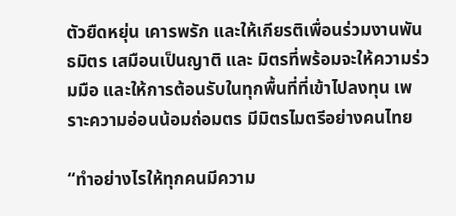ตัวยืดหยุ่น เคารพรัก และให้เกียรติเพื่อนร่วมงานพันธมิตร เสมือนเป็นญาติ และ มิตรที่พร้อมจะให้ความร่วมมือ และให้การต้อนรับในทุกพื้นที่ที่เข้าไปลงทุน เพราะความอ่อนน้อมถ่อมตร มีมิตรไมตรีอย่างคนไทย

“ทำอย่างไรให้ทุกคนมีความ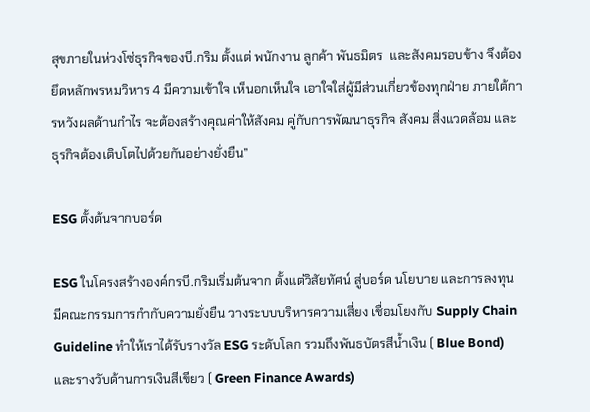สุขภายในห่วงโซ่ธุรกิจของบี.กริม ตั้งแต่ พนักงาน ลูกค้า พันธมิตร  และสังคมรอบข้าง จึงต้องยึดหลักพรหมวิหาร 4 มีความเข้าใจ เห็นอกเห็นใจ เอาใจใส่ผู้มีส่วนเกี่ยวข้องทุกฝ่าย ภายใต้การหวังผลด้านกำไร จะต้องสร้างคุณค่าให้สังคม คู่กับการพัฒนาธุรกิจ สังคม สิ่งแวดล้อม และธุรกิจต้องเติบโตไปด้วยกันอย่างยั่งยืน”

ESG ตั้งต้นจากบอร์ด

ESG ในโครงสร้างองค์กรบี.กริมเริ่มต้นจาก ตั้งแต่วิสัยทัศน์ สู่บอร์ด นโยบาย และการลงทุน มีคณะกรรมการกำกับความยั่งยืน วางระบบบริหารความเสี่ยง เชื่อมโยงกับ Supply Chain Guideline ทำให้เราได้รับรางวัล ESG ระดับโลก รวมถึงพันธบัตรสีน้ำเงิน ( Blue Bond)  และรางวับด้านการเงินสีเขียว ( Green Finance Awards)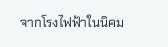จากโรงไฟฟ้าในนิคม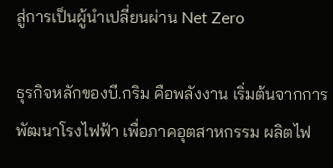สู่การเป็นผู้นำเปลี่ยนผ่าน Net Zero

ธุรกิจหลักของบี.กริม คือพลังงาน เริ่มต้นจากการพัฒนาโรงไฟฟ้า เพื่อภาคอุตสาหกรรม ผลิตไฟ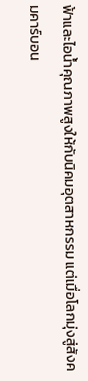ฟ้าและไอน้ำคุณภาพสูงให้กับนิคมอุตสาหกรรม แต่เมื่อโลกมุ่งสู่สังคมคาร์บอน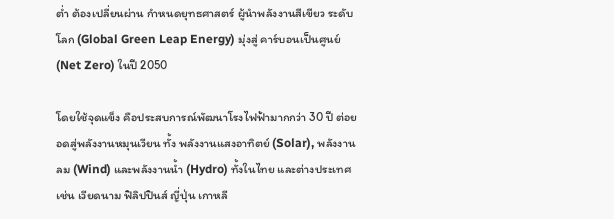ต่ำ ต้องเปลี่ยนผ่าน กำหนดยุทธศาสตร์ ผู้นำพลังงานสีเขียว ระดับโลก (Global Green Leap Energy) มุ่งสู่ คาร์บอนเป็นศูนย์ (Net Zero) ในปี 2050

โดยใช้จุดแข็ง คือประสบการณ์พัฒนาโรงไฟฟ้ามากกว่า 30 ปี ต่อยอดสู่พลังงานหมุนเวียน ทั้ง พลังงานแสงอาทิตย์ (Solar), พลังงานลม (Wind) และพลังงานน้ำ (Hydro) ทั้งในไทย และต่างประเทศ เช่น เวียดนาม ฟิลิปปินส์ ญี่ปุ่น เกาหลี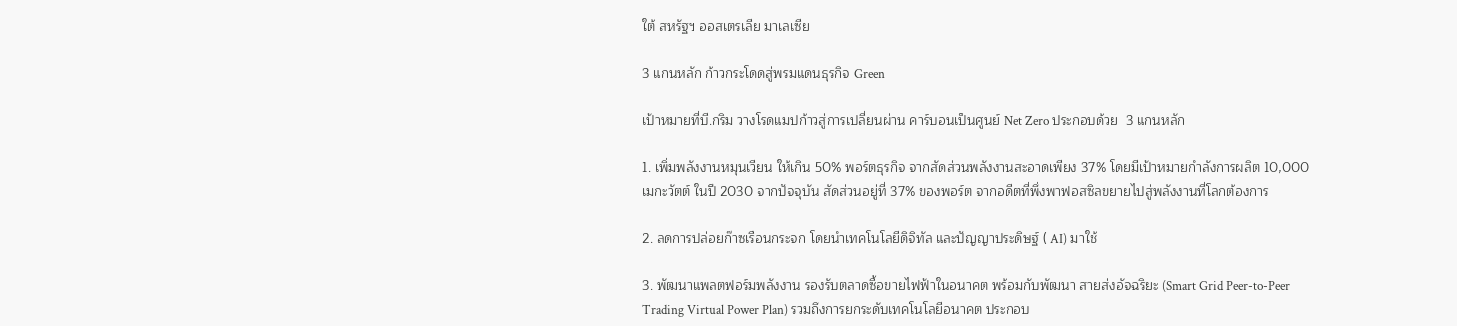ใต้ สหรัฐฯ ออสเตรเลีย มาเลเซีย

3 แกนหลัก ก้าวกระโดดสู่พรมแดนธุรกิจ Green

เป้าหมายที่บี.กริม วางโรดแมปก้าวสู่การเปลี่ยนผ่าน คาร์บอนเป็นศูนย์ Net Zero ประกอบด้วย  3 แกนหลัก

1. เพิ่มพลังงานหมุนเวียน ให้เกิน 50% พอร์ตธุรกิจ จากสัดส่วนพลังงานสะอาดเพียง 37% โดยมีเป้าหมายกำลังการผลิต 10,000 เมกะวัตต์ ในปี 2030 จากปัจจุบัน สัดส่วนอยู่ที่ 37% ของพอร์ต จากอดีตที่พึ่งพาฟอสซิลขยายไปสู่พลังงานที่โลกต้องการ

2. ลดการปล่อยก๊าซเรือนกระจก โดยนำเทคโนโลยีดิจิทัล และปัญญาประดิษฐ์ ( AI) มาใช้

3. พัฒนาแพลตฟอร์มพลังงาน รองรับตลาดซื้อขายไฟฟ้าในอนาคต พร้อมกับพัฒนา สายส่งอัจฉริยะ (Smart Grid Peer-to-Peer Trading Virtual Power Plan) รวมถึงการยกระดับเทคโนโลยีอนาคต ประกอบ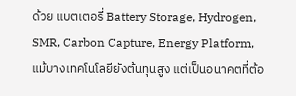ด้วย แบตเตอรี่ Battery Storage, Hydrogen, SMR, Carbon Capture, Energy Platform, แม้บางเทคโนโลยียังต้นทุนสูง แต่เป็นอนาคตที่ต้อ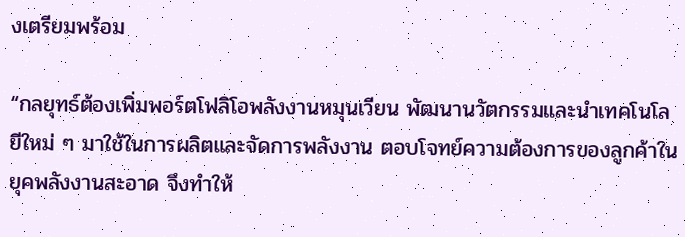งเตรียมพร้อม

“กลยุทธ์ต้องเพิ่มพอร์ตโฟลิโอพลังงานหมุนเวียน พัฒนานวัตกรรมและนำเทคโนโลยีใหม่ ๆ มาใช้ในการผลิตและจัดการพลังงาน ตอบโจทย์ความต้องการของลูกค้าในยุคพลังงานสะอาด จึงทำให้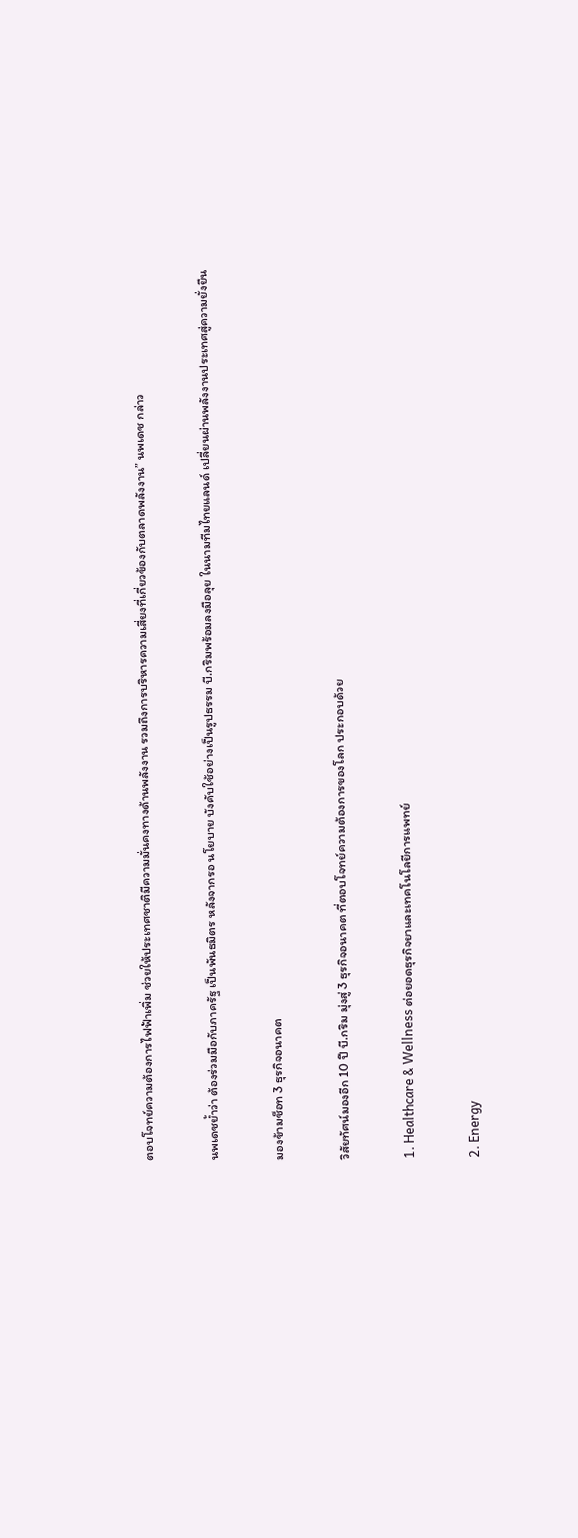ตอบโจทย์ความต้องการไฟฟ้าเพิ่ม ช่วยให้ประเทศชาติมีความมั่นคงทางด้านพลังงาน รวมถึงการบริหารความเสี่ยงที่เกี่ยวข้องกับตลาดพลังงาน” นพเดช กล่าว

นพเดชย้ำว่า ต้องร่วมมือกับภาครัฐ เป็นพันธมิตร หลังจากรอ นโยบาย บังคับใช้อย่างเป็นรูปธรรม บี.กริมพร้อมลงมือลุย ในนามทีมไทยแลนด์ เปลี่ยนผ่านพลังงานประเทศสู่ความยั่งยืน

มองข้ามช็อท 3 ธุรกิจอนาคต

วิสัยทัศน์มองอีก 10 ปี บี.กริม มุ่งสู่ 3 ธุรกิจอนาคต ที่ตอบโจทย์ความต้องการของโลก ประกอบด้วย

1. Healthcare & Wellness ต่อยอดธุรกิจยาและเทคโนโลยีการแพทย์

2. Energy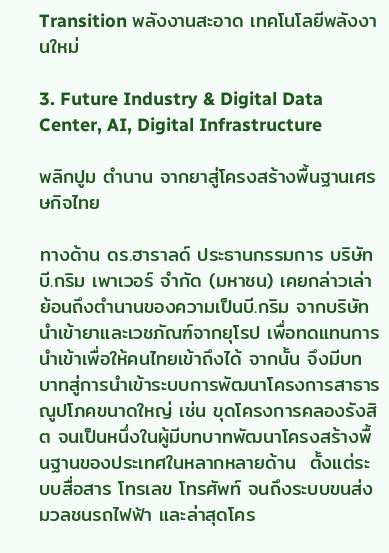Transition พลังงานสะอาด เทคโนโลยีพลังงานใหม่

3. Future Industry & Digital Data Center, AI, Digital Infrastructure

พลิกปูม ตำนาน จากยาสู่โครงสร้างพื้นฐานเศรษกิจไทย

ทางด้าน ดร.ฮาราลด์ ประธานกรรมการ บริษัท บี.กริม เพาเวอร์ จำกัด (มหาชน) เคยกล่าวเล่าย้อนถึงตำนานของความเป็นบี.กริม จากบริษัทนำเข้ายาและเวชภัณฑ์จากยุโรป เพื่อทดแทนการนำเข้าเพื่อให้คนไทยเข้าถึงได้ จากนั้น จึงมีบทบาทสู่การนำเข้าระบบการพัฒนาโครงการสาธารณูปโภคขนาดใหญ่ เช่น ขุดโครงการคลองรังสิต จนเป็นหนึ่งในผู้มีบทบาทพัฒนาโครงสร้างพื้นฐานของประเทศในหลากหลายด้าน  ตั้งแต่ระบบสื่อสาร โทรเลข โทรศัพท์ จนถึงระบบขนส่งมวลชนรถไฟฟ้า และล่าสุดโคร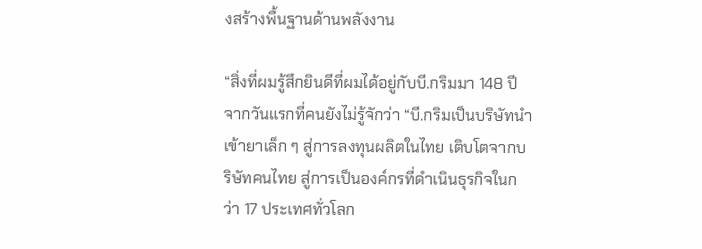งสร้างพื้นฐานด้านพลังงาน

“สิ่งที่ผมรู้สึกยินดีที่ผมได้อยู่กับบี.กริมมา 148 ปี จากวันแรกที่คนยังไม่รู้จักว่า “บี.กริมเป็นบริษัทนำเข้ายาเล็ก ๆ สู่การลงทุนผลิตในไทย เติบโตจากบริษัทคนไทย สู่การเป็นองค์กรที่ดำเนินธุรกิจในกว่า 17 ประเทศทั่วโลก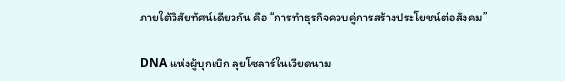ภายใต้วิสัยทัศน์เดียวกัน คือ “การทำธุรกิจควบคู่การสร้างประโยชน์ต่อสังคม”

DNA แห่งผู้บุกเบิก ลุยโซลาร์ในเวียดนาม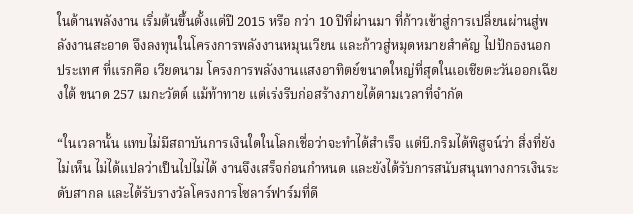ในด้านพลังงาน เริ่มต้นขึ้นตั้งแต่ปี 2015 หรือ กว่า 10 ปีที่ผ่านมา ที่ก้าวเข้าสู่การเปลี่ยนผ่านสู่พลังงานสะอาด จึงลงทุนในโครงการพลังงานหมุนเวียน และก้าวสู่หมุดหมายสำคัญ ไปปักธงนอกประเทศ ที่แรกคือ เวียดนาม โครงการพลังงานแสงอาทิตย์ขนาดใหญ่ที่สุดในเอเชียตะวันออกเฉียงใต้ ขนาด 257 เมกะวัตต์ แม้ท้าทาย แต่เร่งรีบก่อสร้างภายได้ตามเวลาที่จำกัด

“ในเวลานั้น แทบไม่มีสถาบันการเงินใดในโลกเชื่อว่าจะทำได้สำเร็จ แต่บี.กริมได้พิสูจน์ว่า สิ่งที่ยังไม่เห็น ไม่ได้แปลว่าเป็นไปไม่ได้ งานจึงเสร็จก่อนกำหนด และยังได้รับการสนับสนุนทางการเงินระดับสากล และได้รับรางวัลโครงการโซลาร์ฟาร์มที่ดี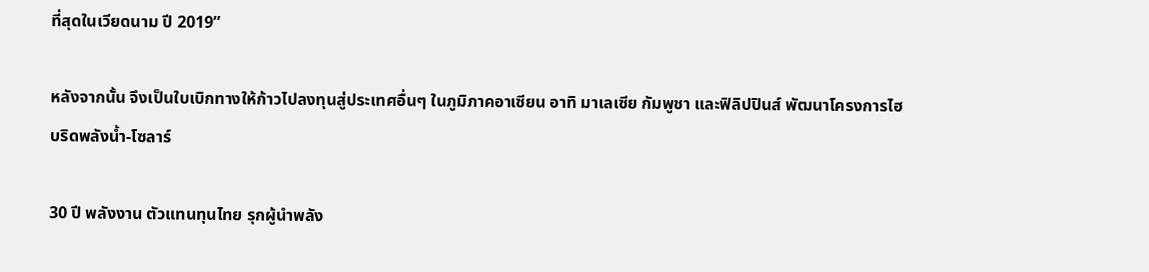ที่สุดในเวียดนาม ปี 2019”

หลังจากนั้น จึงเป็นใบเบิกทางให้ก้าวไปลงทุนสู่ประเทศอื่นๆ ในภูมิภาคอาเซียน อาทิ มาเลเซีย กัมพูชา และฟิลิปปินส์ พัฒนาโครงการไฮบริดพลังน้ำ-โซลาร์

30 ปี พลังงาน ตัวแทนทุนไทย รุกผู้นำพลัง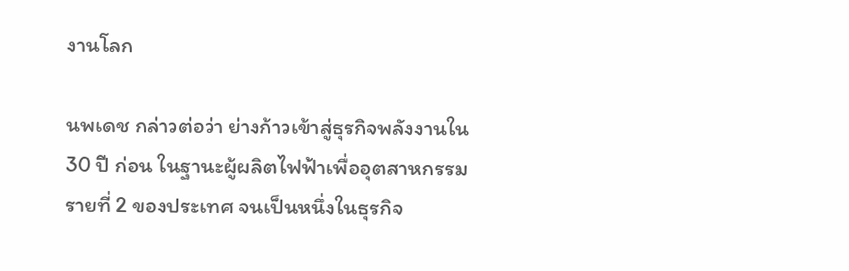งานโลก

นพเดช กล่าวต่อว่า ย่างก้าวเข้าสู่ธุรกิจพลังงานใน 30 ปี ก่อน ในฐานะผู้ผลิตไฟฟ้าเพื่ออุตสาหกรรมรายที่ 2 ของประเทศ จนเป็นหนึ่งในธุรกิจ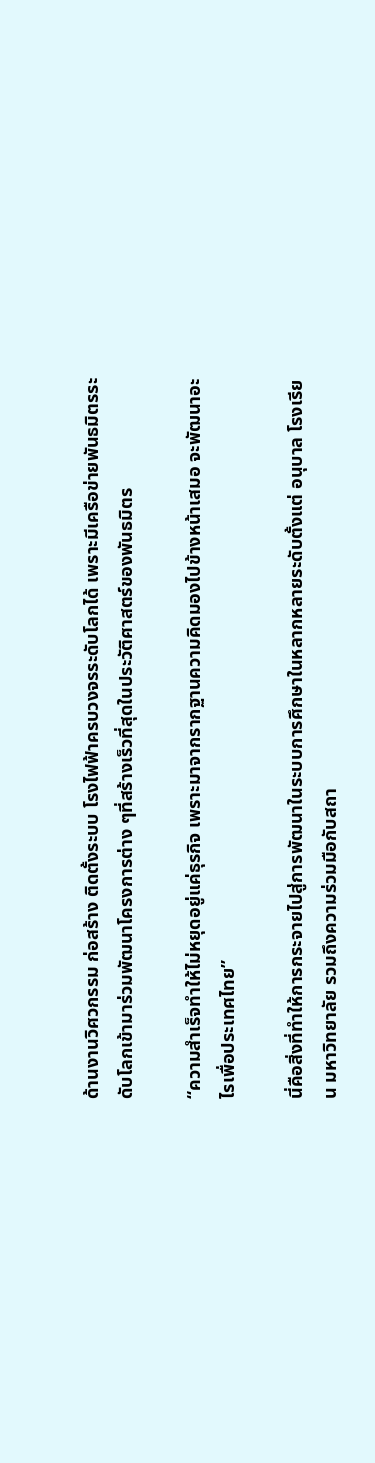ด้านงานวิศวกรรม ก่อสร้าง ติดตั้งระบบ โรงไฟฟ้าครบวงจรระดับโลกได้ เพราะมีเครือข่ายพันธมิตรระดับโลกเข้ามาร่วมพัฒนาโครงการต่าง ๆที่สร้างเร็วที่สุดในประวัติศาสตร์ของพันธมิตร

“ความสำเร็จทำให้ไม่หยุดอยู่แค่ธุรกิจ เพราะมาจากรากฐานความคิดมองไปข้างหน้าเสมอ จะพัฒนาอะไรเพื่อประเทศไทย”

นี่คือสิ่งที่ทำให้การกระจายไปสู่การพัฒนาในระบบการศึกษาในหลากหลายระดับตั้งแต่ อนุบาล โรงเรียน มหาวิทยาลัย รวมถึงความร่วมมือกับสถา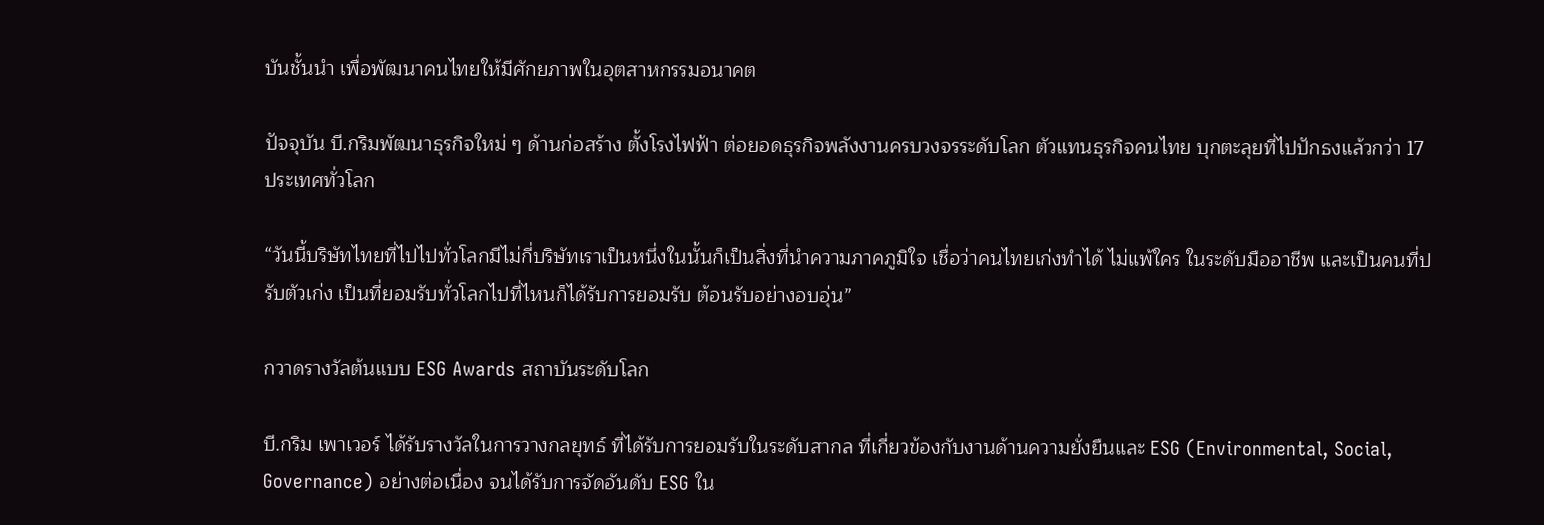บันชั้นนำ เพื่อพัฒนาคนไทยให้มีศักยภาพในอุตสาหกรรมอนาคต

ปัจจุบัน บี.กริมพัฒนาธุรกิจใหม่ ๆ ด้านก่อสร้าง ตั้งโรงไฟฟ้า ต่อยอดธุรกิจพลังงานครบวงจรระดับโลก ตัวแทนธุรกิจคนไทย บุกตะลุยที่ไปปักธงแล้วกว่า 17 ประเทศทั่วโลก

“วันนี้บริษัทไทยที่ไปไปทั่วโลกมีไม่กี่บริษัทเราเป็นหนึ่งในนั้นก็เป็นสิ่งที่นำความภาคภูมิใจ เชื่อว่าคนไทยเก่งทำได้ ไม่แพ้ใคร ในระดับมืออาชีพ และเป็นคนที่ปรับตัวเก่ง เป็นที่ยอมรับทั่วโลกไปที่ไหนก็ได้รับการยอมรับ ต้อนรับอย่างอบอุ่น”

กวาดรางวัลต้นแบบ ESG Awards สถาบันระดับโลก

บี.กริม เพาเวอร์ ได้รับรางวัลในการวางกลยุทธ์ ที่ได้รับการยอมรับในระดับสากล ที่เกี่ยวข้องกับงานด้านความยั่งยืนและ ESG (Environmental, Social, Governance) อย่างต่อเนื่อง จนได้รับการจัดอันดับ ESG ใน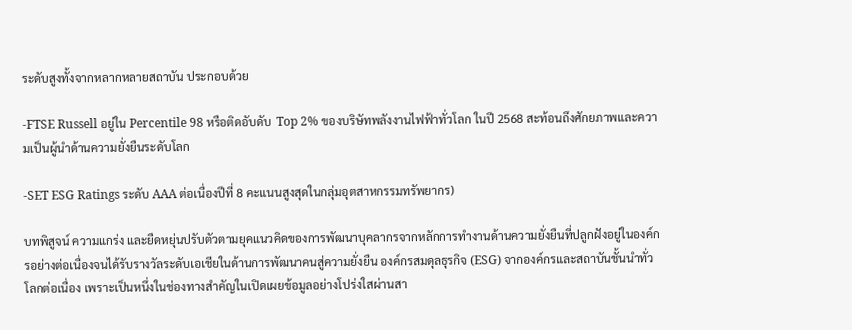ระดับสูงทั้งจากหลากหลายสถาบัน ประกอบด้วย

-FTSE Russell อยู่ใน Percentile 98 หรือติดอับดับ  Top 2% ของบริษัทพลังงานไฟฟ้าทั่วโลก ในปี 2568 สะท้อนถึงศักยภาพและความเป็นผู้นำด้านความยั่งยืนระดับโลก

-SET ESG Ratings ระดับ AAA ต่อเนื่องปีที่ 8 คะแนนสูงสุดในกลุ่มอุตสาหกรรมทรัพยากร)

บทพิสูจน์ ความแกร่ง และยืดหยุ่นปรับตัวตามยุคแนวคิดของการพัฒนาบุคลากรจากหลักการทำงานด้านความยั่งยืนที่ปลูกฝังอยู่ในองค์กรอย่างต่อเนื่องจนได้รับรางวัลระดับเอเชียในด้านการพัฒนาคนสู่ความยั่งยืน องค์กรสมดุลธุรกิจ (ESG) จากองค์กรและสถาบันชั้นนำทั่วโลกต่อเนื่อง เพราะเป็นหนึ่งในช่องทางสำคัญในเปิดเผยข้อมูลอย่างโปร่งใสผ่านสา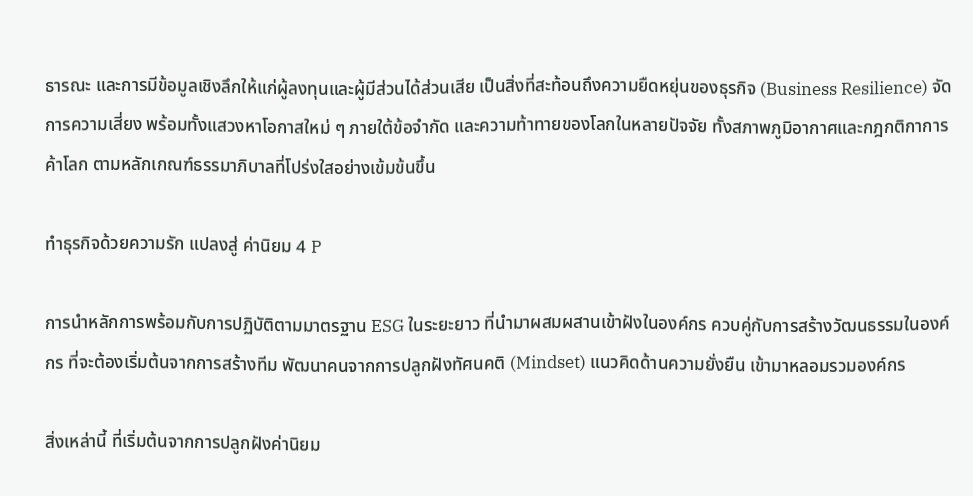ธารณะ และการมีข้อมูลเชิงลึกให้แก่ผู้ลงทุนและผู้มีส่วนได้ส่วนเสีย เป็นสิ่งที่สะท้อนถึงความยืดหยุ่นของธุรกิจ (Business Resilience) จัดการความเสี่ยง พร้อมทั้งแสวงหาโอกาสใหม่ ๆ ภายใต้ข้อจำกัด และความท้าทายของโลกในหลายปัจจัย ทั้งสภาพภูมิอากาศและกฎกติกาการค้าโลก ตามหลักเกณฑ์ธรรมาภิบาลที่โปร่งใสอย่างเข้มข้นขึ้น

ทำธุรกิจด้วยความรัก แปลงสู่ ค่านิยม 4 P

การนำหลักการพร้อมกับการปฏิบัติตามมาตรฐาน ESG ในระยะยาว ที่นำมาผสมผสานเข้าฝังในองค์กร ควบคู่กับการสร้างวัฒนธรรมในองค์กร ที่จะต้องเริ่มต้นจากการสร้างทีม พัฒนาคนจากการปลูกฝังทัศนคติ (Mindset) แนวคิดด้านความยั่งยืน เข้ามาหลอมรวมองค์กร

สิ่งเหล่านี้ ที่เริ่มต้นจากการปลูกฝังค่านิยม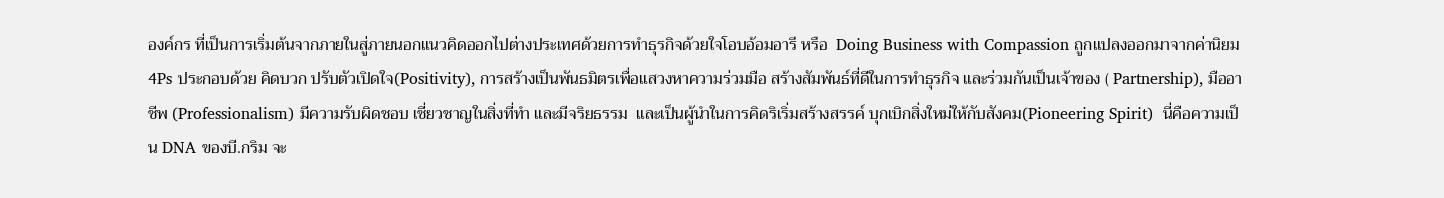องค์กร ที่เป็นการเริ่มต้นจากภายในสู่ภายนอกแนวคิดออกไปต่างประเทศด้วยการทำธุรกิจด้วยใจโอบอ้อมอารี หรือ  Doing Business with Compassion ถูกแปลงออกมาจากค่านิยม 4Ps ประกอบด้วย คิดบวก ปรับตัวเปิดใจ(Positivity), การสร้างเป็นพันธมิตรเพื่อแสวงหาความร่วมมือ สร้างสัมพันธ์ที่ดีในการทำธุรกิจ และร่วมกันเป็นเจ้าของ ( Partnership), มืออาชีพ (Professionalism) มีความรับผิดชอบ เชี่ยวชาญในสิ่งที่ทำ และมีจริยธรรม  และเป็นผู้นำในการคิดริเริ่มสร้างสรรค์ บุกเบิกสิ่งใหม่ให้กับสังคม(Pioneering Spirit)  นี่คือความเป็น DNA ของบี.กริม จะ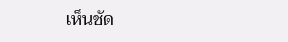เห็นชัด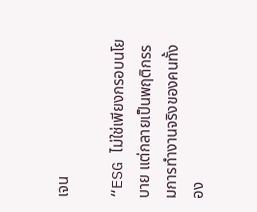เจน

“ESG ไม่ใช่เพียงกรอบนโยบาย แต่กลายเป็นพฤติกรรมการทำงานจริงของคนทั้งอง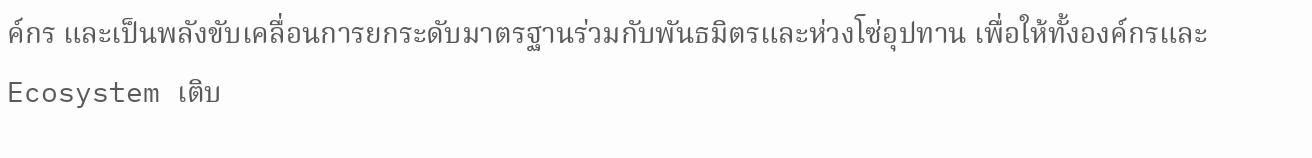ค์กร และเป็นพลังขับเคลื่อนการยกระดับมาตรฐานร่วมกับพันธมิตรและห่วงโซ่อุปทาน เพื่อให้ทั้งองค์กรและ Ecosystem เติบ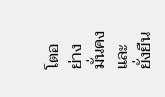โตอย่างมั่นคงและยั่งยืน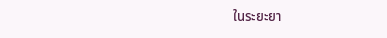ในระยะยา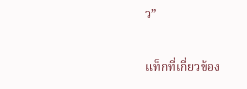ว”

แท็กที่เกี่ยวข้อง